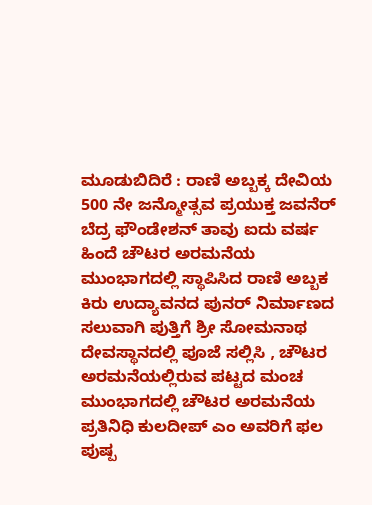ಮೂಡುಬಿದಿರೆ : ರಾಣಿ ಅಬ್ಬಕ್ಕ ದೇವಿಯ 500 ನೇ ಜನ್ಮೋತ್ಸವ ಪ್ರಯುಕ್ತ ಜವನೆರ್ ಬೆದ್ರ ಫೌಂಡೇಶನ್ ತಾವು ಐದು ವರ್ಷ ಹಿಂದೆ ಚೌಟರ ಅರಮನೆಯ ಮುಂಭಾಗದಲ್ಲಿ ಸ್ಥಾಪಿಸಿದ ರಾಣಿ ಅಬ್ಬಕ ಕಿರು ಉದ್ಯಾವನದ ಪುನರ್ ನಿರ್ಮಾಣದ ಸಲುವಾಗಿ ಪುತ್ತಿಗೆ ಶ್ರೀ ಸೋಮನಾಥ ದೇವಸ್ಥಾನದಲ್ಲಿ ಪೂಜೆ ಸಲ್ಲಿಸಿ , ಚೌಟರ ಅರಮನೆಯಲ್ಲಿರುವ ಪಟ್ಟದ ಮಂಚ ಮುಂಭಾಗದಲ್ಲಿ ಚೌಟರ ಅರಮನೆಯ ಪ್ರತಿನಿಧಿ ಕುಲದೀಪ್ ಎಂ ಅವರಿಗೆ ಫಲ ಪುಷ್ಪ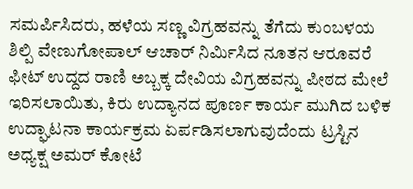ಸಮರ್ಪಿಸಿದರು, ಹಳೆಯ ಸಣ್ಣ ವಿಗ್ರಹವನ್ನು ತೆಗೆದು ಕುಂಬಳಯ ಶಿಲ್ಪಿ ವೇಣುಗೋಪಾಲ್ ಆಚಾರ್ ನಿರ್ಮಿಸಿದ ನೂತನ ಆರೂವರೆ ಫೀಟ್ ಉದ್ದದ ರಾಣಿ ಅಬ್ಬಕ್ಕ ದೇವಿಯ ವಿಗ್ರಹವನ್ನು ಪೀಠದ ಮೇಲೆ ಇರಿಸಲಾಯಿತು, ಕಿರು ಉದ್ಯಾನದ ಪೂರ್ಣ ಕಾರ್ಯ ಮುಗಿದ ಬಳಿಕ ಉದ್ಘಾಟನಾ ಕಾರ್ಯಕ್ರಮ ಏರ್ಪಡಿಸಲಾಗುವುದೆಂದು ಟ್ರಸ್ಟಿನ ಅಧ್ಯಕ್ಷ ಅಮರ್ ಕೋಟೆ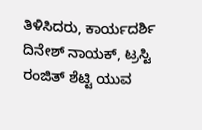ತಿಳಿಸಿದರು, ಕಾರ್ಯದರ್ಶಿ ದಿನೇಶ್ ನಾಯಕ್, ಟ್ರಸ್ಟಿ ರಂಜಿತ್ ಶೆಟ್ಟಿ ಯುವ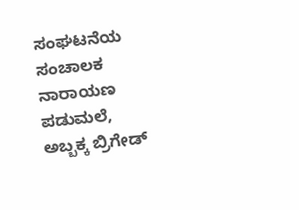ಸಂಘಟನೆಯ ಸಂಚಾಲಕ ನಾರಾಯಣ ಪಡುಮಲೆ, ಅಬ್ಬಕ್ಕ ಬ್ರಿಗೇಡ್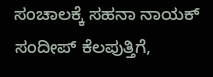ಸಂಚಾಲಕ್ಕೆ ಸಹನಾ ನಾಯಕ್
ಸಂದೀಪ್ ಕೆಲಪುತ್ತಿಗೆ,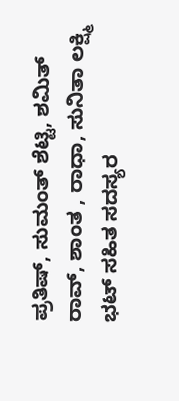ಪ್ರತಿಷ್, ಸುಮಂತ್ ಶೆಟ್ಟಿ, ಶಮಿತ್ ರಾವ್, ಶಾಂತ , ರಾಧಾ, ಸುನಿತಾ ಲಕ್ಷ್ಮಿ ಭಟ್ ಸಹಿತ ಸದಸ್ಯರ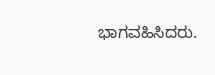ಭಾಗವಹಿಸಿದರು.